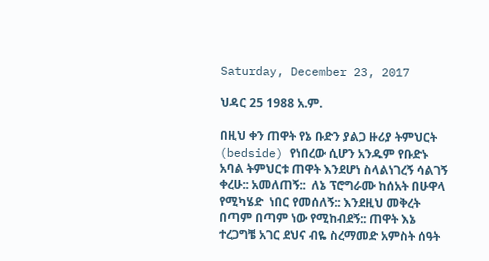Saturday, December 23, 2017

ህዳር 25 1988 አ.ም.

በዚህ ቀን ጠዋት የኔ ቡድን ያልጋ ዙሪያ ትምህርት (bedside) የነበረው ሲሆን አንዱም የቡድኑ አባል ትምህርቱ ጠዋት እንደሆነ ስላልነገረኝ ሳልገኝ ቀረሁ:: አመለጠኝ::  ለኔ ፕሮግራሙ ከሰአት በሁዋላ የሚካሄድ  ነበር የመሰለኝ:: እንደዚህ መቅረት  በጣም በጣም ነው የሚከብደኝ:: ጠዋት እኔ ተረጋግቼ አገር ደህና ብዬ ስረማመድ አምስት ሰዓት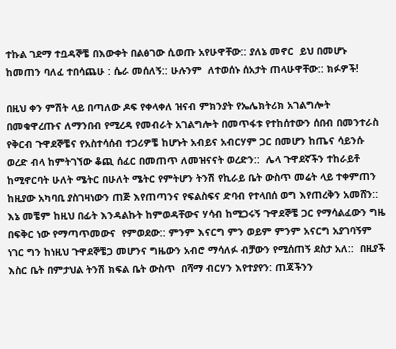ተኩል ገደማ ተቧዳኞቼ በእውቀት በልፅገው ሲወጡ አየሁዋቸው:: ያለኔ መኖር  ይህ በመሆኑ ከመጠን ባለፈ ተበሳጨሁ : ሴራ መሰለኝ:: ሁሉንም  ለተወሰኑ ሰአታት ጠላሁዋቸው:: ክፉዎች!

በዚህ ቀን ምሽት ላይ በጣለው ዶፍ የቀላቀለ ዝናብ ምክንያት የኤሌክትሪክ አገልግሎት በመቁዋረጡና ለማንበብ የሚረዳ የመብራት አገልግሎት በመጥፋቱ የተከሰተውን ሰበብ በመንተራስ የቅርብ ጉዋደኞቼና የአስተሳሰብ ተጋሪዎቼ ከሆኑት አብይና አብርሃም ጋር በመሆን ከጤና ሳይንሱ ወረድ ብላ ከምትገኘው ቆጪ ሰፈር በመጠጥ ለመዝናናት ወረድን::  ሌላ ጉዋደኛችን ተከራይቶ ከሚኖርባት ሁለት ሜትር በሁለት ሜትር የምትሆን ትንሽ የኪራይ ቤት ውስጥ መሬት ላይ ተቀምጠን ከዚያው አካባቢ ያስገዛነውን ጠጅ እየጠጣንና የፍልስፍና ድባብ የተላበሰ ወግ እየጠረቅን አመሸን:: እኔ መቼም ከዚህ በፊት እንዳልኩት ከምወዳቸውና ሃሳብ ከሚጋሩኝ ጉዋደኞቼ ጋር የማሳልፈውን ግዜ በፍቅር ነው የማጣጥመውና  የምወደው:: ምንም እናርግ ምን ወይም ምንም አናርግ አያገባኝም ነገር ግን ከነዚህ ጉዋደኞቼጋ መሆንና ግዜውን አብሮ ማሳለፉ ብቻውን የሚሰጠኝ ደስታ አለ::  በዚያች እስር ቤት በምታህል ትንሽ ክፍል ቤት ውስጥ  በሻማ ብርሃን እየተያየን: ጠጃችንን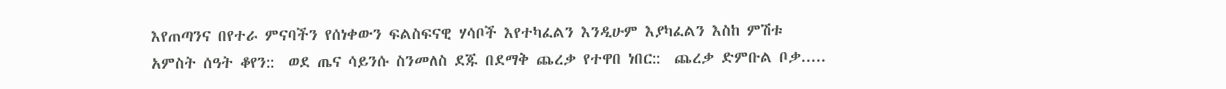እየጠጣንና በየተራ ምናባችን የሰነቀውን ፍልስፍናዊ ሃሳቦች እየተካፈልን እንዲሁም እያካፈልን እስከ ምሽቱ አምስት ሰዓት ቆየን::  ወደ ጤና ሳይንሱ ስንመለስ ደጁ በደማቅ ጨረቃ የተዋበ ነበር::  ጨረቃ ድምቡል ቦቃ.....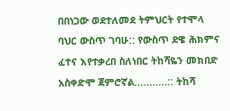በበነጋው ወደተለመደ ትምህርት የተሞላ ባህር ውስጥ ገባሁ:: የውስጥ ደዌ ሕክምና ፈተና እየተቃረበ ስለነበር ትከሻዬን መክበድ አስቀድሞ ጀምሮኛል...........:: ትከሻ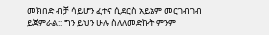መክበድ ብቻ ሳይሆን ፈተና ሲደርስ አይኔም መርገብገብ ይጀምራል:: ግን ይህን ሁሉ ስለለመድኩት ምንም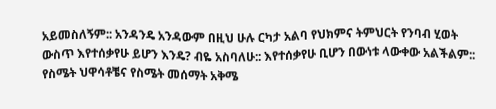አይመስለኝም:: አንዳንዴ አንዳውም በዚህ ሁሉ ርካታ አልባ የህክምና ትምህርት የንባብ ሂወት ውስጥ እየተሰቃየሁ ይሆን እንዴ? ብዬ አስባለሁ:: እየተሰቃየሁ ቢሆን በውነቱ ላውቀው አልችልም:: የስሜት ህዋሳቶቼና የስሜት መሰማት አቅሜ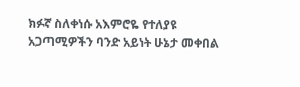ክፉኛ ስለቀነሱ አእምሮዬ የተለያዩ አጋጣሚዎችን ባንድ አይነት ሁኔታ መቀበል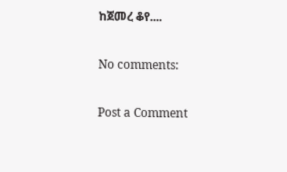ከጀመረ ቆየ....

No comments:

Post a Comment